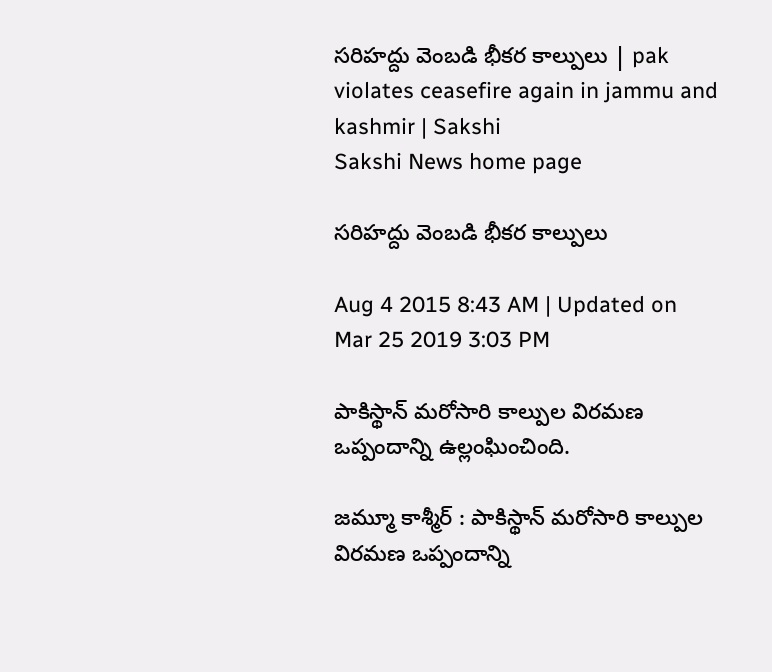సరిహద్దు వెంబడి భీకర కాల్పులు | pak violates ceasefire again in jammu and kashmir | Sakshi
Sakshi News home page

సరిహద్దు వెంబడి భీకర కాల్పులు

Aug 4 2015 8:43 AM | Updated on Mar 25 2019 3:03 PM

పాకిస్థాన్ మరోసారి కాల్పుల విరమణ ఒప్పందాన్ని ఉల్లంఘించింది.

జమ్మూ కాశ్మీర్ : పాకిస్థాన్ మరోసారి కాల్పుల విరమణ ఒప్పందాన్ని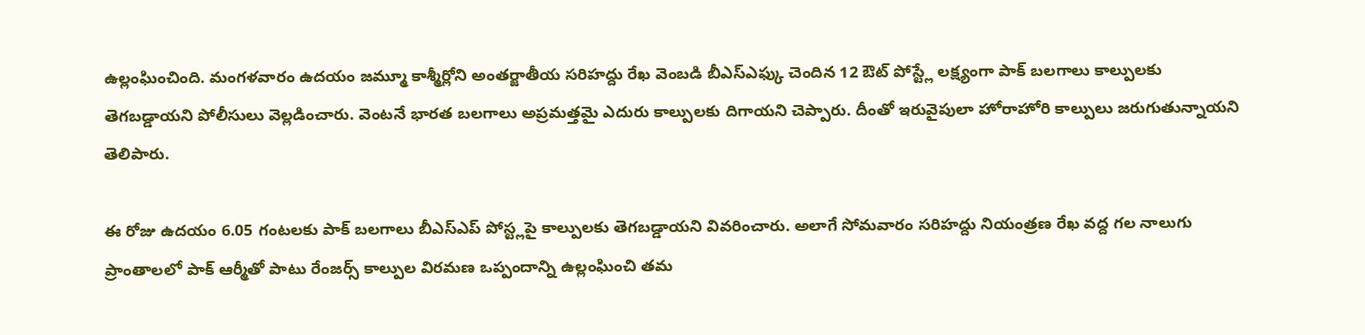ఉల్లంఘించింది. మంగళవారం ఉదయం జమ్మూ కాశ్మీర్లోని అంతర్జాతీయ సరిహద్దు రేఖ వెంబడి బీఎస్ఎఫ్కు చెందిన 12 ఔట్ పోస్ట్లే లక్ష్యంగా పాక్ బలగాలు కాల్పులకు తెగబడ్డాయని పోలీసులు వెల్లడించారు. వెంటనే భారత బలగాలు అప్రమత్తమై ఎదురు కాల్పులకు దిగాయని చెప్పారు. దీంతో ఇరువైపులా హోరాహోరి కాల్పులు జరుగుతున్నాయని తెలిపారు.

ఈ రోజు ఉదయం 6.05 గంటలకు పాక్ బలగాలు బీఎస్ఎప్ పోస్ట్లపై కాల్పులకు తెగబడ్డాయని వివరించారు. అలాగే సోమవారం సరిహద్దు నియంత్రణ రేఖ వద్ద గల నాలుగు ప్రాంతాలలో పాక్ ఆర్మీతో పాటు రేంజర్స్ కాల్పుల విరమణ ఒప్పందాన్ని ఉల్లంఘించి తమ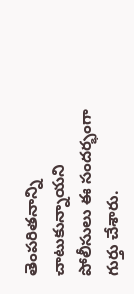తెంపరితనాన్ని చాటుకున్నాయని పోలీసులు ఈ సందర్భంగా గుర్తు చేశారు.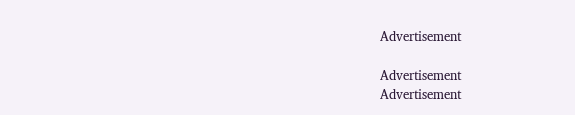Advertisement

Advertisement
Advertisement